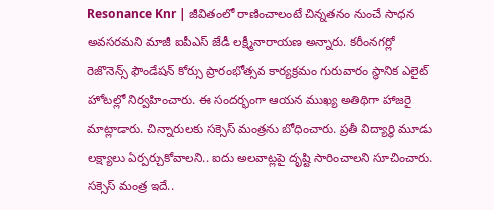Resonance Knr | జీవితంలో రాణించాలంటే చిన్నతనం నుంచే సాధన అవసరమని మాజీ ఐపీఎస్ జేడీ లక్ష్మీనారాయణ అన్నారు. కరీంనగర్లో రెజొనెన్స్ ఫౌండేషన్ కోర్సు ప్రారంభోత్సవ కార్యక్రమం గురువారం స్థానిక ఎలైట్ హోటల్లో నిర్వహించారు. ఈ సందర్భంగా ఆయన ముఖ్య అతిథిగా హాజరై మాట్లాడారు. చిన్నారులకు సక్సెస్ మంత్రను బోధించారు. ప్రతీ విద్యార్థి మూడు లక్ష్యాలు ఏర్పర్చుకోవాలని.. ఐదు అలవాట్లపై దృష్టి సారించాలని సూచించారు.
సక్సెస్ మంత్ర ఇదే..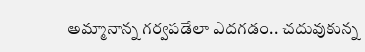అమ్మానాన్న గర్వపడేలా ఎదగడం.. చదువుకున్న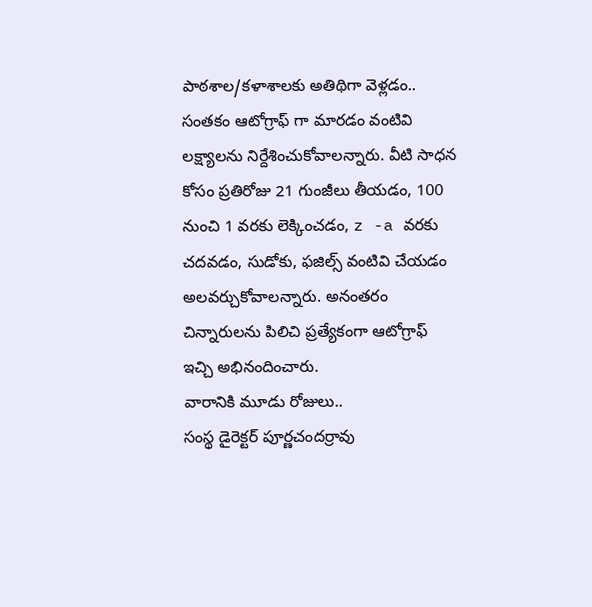పాఠశాల/కళాశాలకు అతిథిగా వెళ్లడం.. సంతకం ఆటోగ్రాఫ్ గా మారడం వంటివి లక్ష్యాలను నిర్దేశించుకోవాలన్నారు. వీటి సాధన కోసం ప్రతిరోజు 21 గుంజీలు తీయడం, 100 నుంచి 1 వరకు లెక్కించడం, z -a వరకు చదవడం, సుడోకు, ఫజిల్స్ వంటివి చేయడం అలవర్చుకోవాలన్నారు. అనంతరం చిన్నారులను పిలిచి ప్రత్యేకంగా ఆటోగ్రాఫ్ ఇచ్చి అభినందించారు.
వారానికి మూడు రోజులు..
సంస్థ డైరెక్టర్ పూర్ణచందర్రావు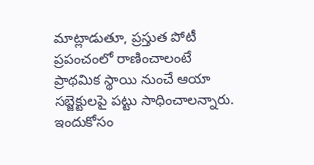మాట్లాడుతూ, ప్రస్తుత పోటీ ప్రపంచంలో రాణించాలంటే ప్రాథమిక స్థాయి నుంచే ఆయా సబ్జెక్టులపై పట్టు సాధించాలన్నారు. ఇందుకోసం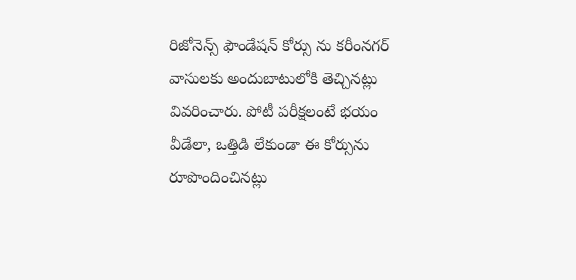రిజోనెన్స్ ఫౌండేషన్ కోర్సు ను కరీంనగర్ వాసులకు అందుబాటులోకి తెచ్చినట్లు వివరించారు. పోటీ పరీక్షలంటే భయం వీడేలా, ఒత్తిడి లేకుండా ఈ కోర్సును రూపొందించినట్లు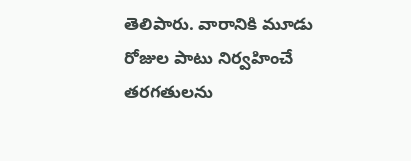తెలిపారు. వారానికి మూడు రోజుల పాటు నిర్వహించే తరగతులను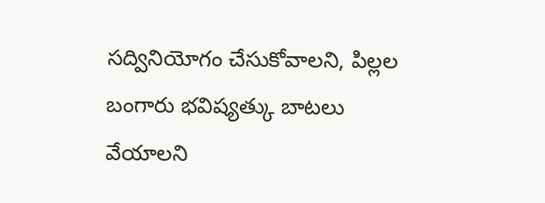సద్వినియోగం చేసుకోవాలని, పిల్లల బంగారు భవిష్యత్కు బాటలు వేయాలని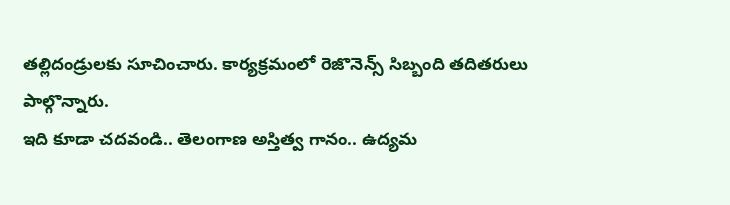తల్లిదండ్రులకు సూచించారు. కార్యక్రమంలో రెజొనెన్స్ సిబ్బంది తదితరులు పాల్గొన్నారు.
ఇది కూడా చదవండి.. తెలంగాణ అస్తిత్వ గానం.. ఉద్యమ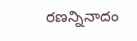రణన్నినాదం